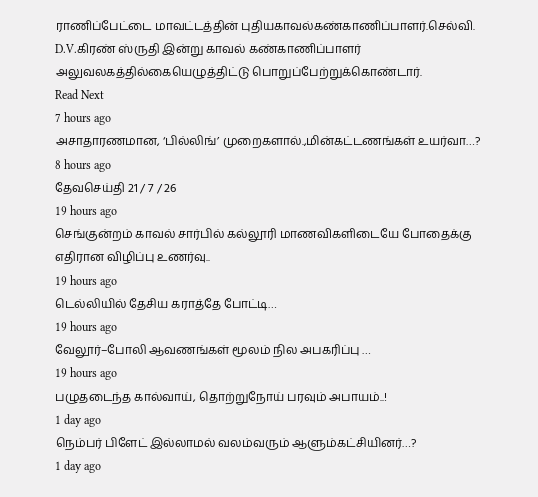ராணிப்பேட்டை மாவட்டத்தின் புதியகாவல்கண்காணிப்பாளர்.செல்வி. D.V.கிரண் ஸ்ருதி இன்று காவல் கண்காணிப்பாளர் அலுவலகத்தில்கையெழுத்திட்டு பொறுப்பேற்றுக்கொண்டார்.
Read Next
7 hours ago
அசாதாரணமான, ‘பில்லிங்’ முறைகளால்.,மின்கட்டணங்கள் உயர்வா…?
8 hours ago
தேவசெய்தி 21 / 7 / 26
19 hours ago
செங்குன்றம் காவல் சார்பில் கல்லூரி மாணவிகளிடையே போதைக்கு எதிரான விழிப்பு உணர்வு..
19 hours ago
டெல்லியில் தேசிய கராத்தே போட்டி…
19 hours ago
வேலூர்–போலி ஆவணங்கள் மூலம் நில அபகரிப்பு …
19 hours ago
பழுதடைந்த கால்வாய், தொற்றுநோய் பரவும் அபாயம்..!
1 day ago
நெம்பர் பிளேட் இல்லாமல் வலம்வரும் ஆளும்கட்சியினர்…?
1 day ago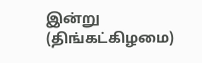இன்று (திங்கட்கிழமை)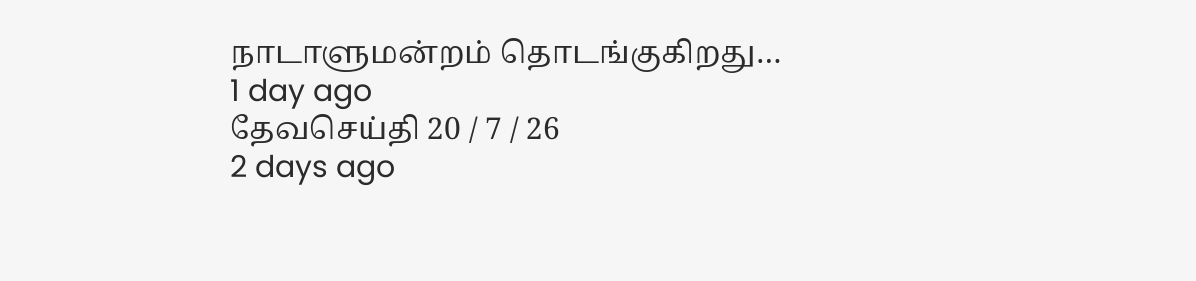நாடாளுமன்றம் தொடங்குகிறது…
1 day ago
தேவசெய்தி 20 / 7 / 26
2 days ago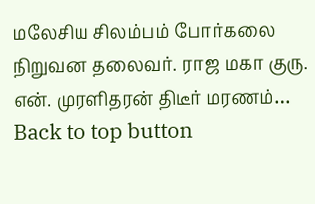மலேசிய சிலம்பம் போர்கலை நிறுவன தலைவர். ராஜ மகா குரு. என். முரளிதரன் திடீர் மரணம்…
Back to top button